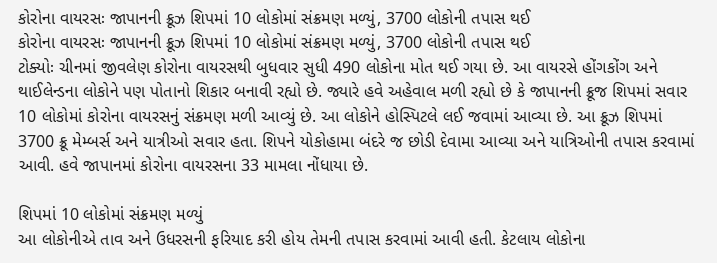કોરોના વાયરસઃ જાપાનની ક્રૂઝ શિપમાં 10 લોકોમાં સંક્રમણ મળ્યું, 3700 લોકોની તપાસ થઈ
કોરોના વાયરસઃ જાપાનની ક્રૂઝ શિપમાં 10 લોકોમાં સંક્રમણ મળ્યું, 3700 લોકોની તપાસ થઈ
ટોક્યોઃ ચીનમાં જીવલેણ કોરોના વાયરસથી બુધવાર સુધી 490 લોકોના મોત થઈ ગયા છે. આ વાયરસે હોંગકોંગ અને થાઈલેન્ડના લોકોને પણ પોતાનો શિકાર બનાવી રહ્યો છે. જ્યારે હવે અહેવાલ મળી રહ્યો છે કે જાપાનની ક્રૂજ શિપમાં સવાર 10 લોકોમાં કોરોના વાયરસનું સંક્રમણ મળી આવ્યું છે. આ લોકોને હોસ્પિટલે લઈ જવામાં આવ્યા છે. આ ક્રૂઝ શિપમાં 3700 ક્રૂ મેમ્બર્સ અને યાત્રીઓ સવાર હતા. શિપને યોકોહામા બંદરે જ છોડી દેવામા આવ્યા અને યાત્રિઓની તપાસ કરવામાં આવી. હવે જાપાનમાં કોરોના વાયરસના 33 મામલા નોંધાયા છે.

શિપમાં 10 લોકોમાં સંક્રમણ મળ્યું
આ લોકોનીએ તાવ અને ઉધરસની ફરિયાદ કરી હોય તેમની તપાસ કરવામાં આવી હતી. કેટલાય લોકોના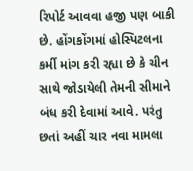રિપોર્ટ આવવા હજી પણ બાકી છે. હોંગકોંગમાં હોસ્પિટલના કર્મી માંગ કરી રહ્યા છે કે ચીન સાથે જોડાયેલી તેમની સીમાને બંધ કરી દેવામાં આવે. પરંતુ છતાં અહીં ચાર નવા મામલા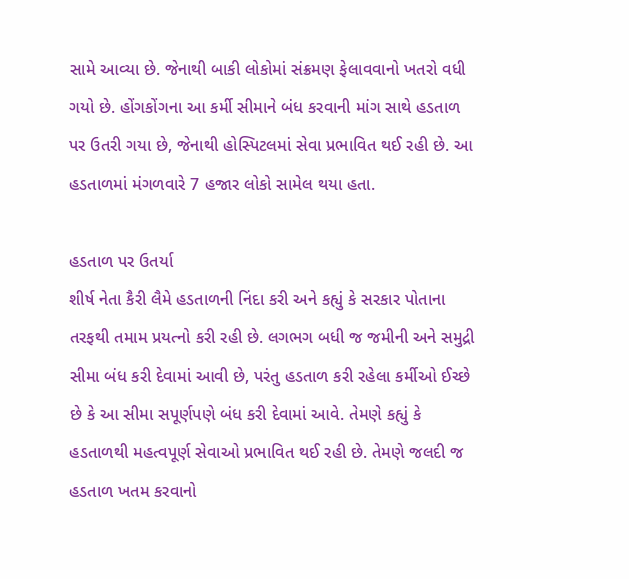સામે આવ્યા છે. જેનાથી બાકી લોકોમાં સંક્રમણ ફેલાવવાનો ખતરો વધી ગયો છે. હોંગકોંગના આ કર્મી સીમાને બંધ કરવાની માંગ સાથે હડતાળ પર ઉતરી ગયા છે, જેનાથી હોસ્પિટલમાં સેવા પ્રભાવિત થઈ રહી છે. આ હડતાળમાં મંગળવારે 7 હજાર લોકો સામેલ થયા હતા.

હડતાળ પર ઉતર્યા
શીર્ષ નેતા કૈરી લૈમે હડતાળની નિંદા કરી અને કહ્યું કે સરકાર પોતાના તરફથી તમામ પ્રયત્નો કરી રહી છે. લગભગ બધી જ જમીની અને સમુદ્રી સીમા બંધ કરી દેવામાં આવી છે, પરંતુ હડતાળ કરી રહેલા કર્મીઓ ઈચ્છે છે કે આ સીમા સપૂર્ણપણે બંધ કરી દેવામાં આવે. તેમણે કહ્યું કે હડતાળથી મહત્વપૂર્ણ સેવાઓ પ્રભાવિત થઈ રહી છે. તેમણે જલદી જ હડતાળ ખતમ કરવાનો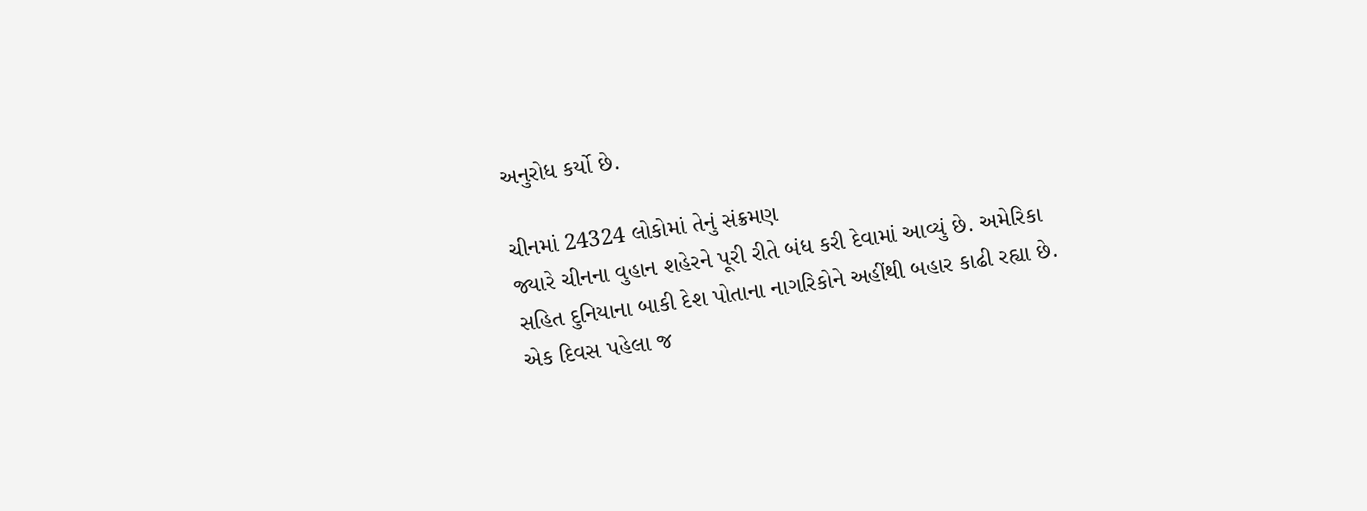અનુરોધ કર્યો છે.

ચીનમાં 24324 લોકોમાં તેનું સંક્રમણ
જ્યારે ચીનના વુહાન શહેરને પૂરી રીતે બંધ કરી દેવામાં આવ્યું છે. અમેરિકા સહિત દુનિયાના બાકી દેશ પોતાના નાગરિકોને અહીંથી બહાર કાઢી રહ્યા છે. એક દિવસ પહેલા જ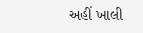અહીં ખાલી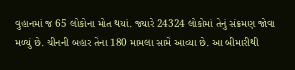વુહાનમાં જ 65 લોકોના મોત થયાં. જ્યારે 24324 લોકોમાં તેનું સંક્રમણ જોવા મળ્યું છે. ચીનની બહાર તેના 180 મામલા સામે આવ્યા છે. આ બીમારીથી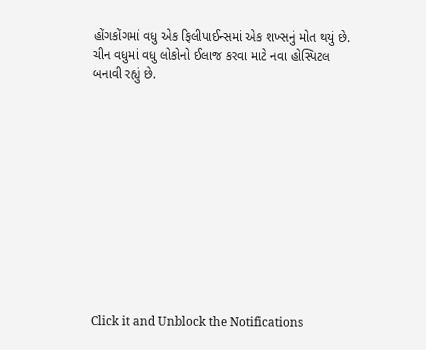હોંગકોંગમાં વધુ એક ફિલીપાઈન્સમાં એક શખ્સનું મોત થયું છે. ચીન વધુમાં વધુ લોકોનો ઈલાજ કરવા માટે નવા હોસ્પિટલ બનાવી રહ્યું છે.












Click it and Unblock the Notifications